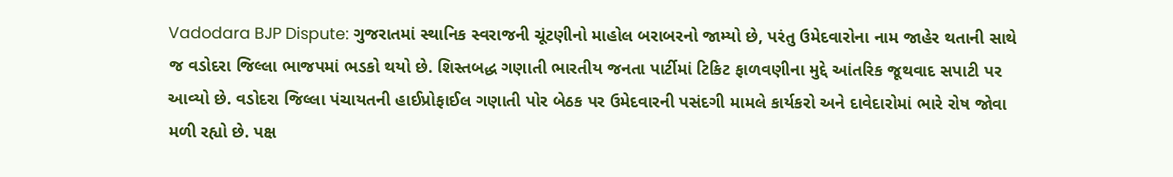Vadodara BJP Dispute: ગુજરાતમાં સ્થાનિક સ્વરાજની ચૂંટણીનો માહોલ બરાબરનો જામ્યો છે, પરંતુ ઉમેદવારોના નામ જાહેર થતાની સાથે જ વડોદરા જિલ્લા ભાજપમાં ભડકો થયો છે. શિસ્તબદ્ધ ગણાતી ભારતીય જનતા પાર્ટીમાં ટિકિટ ફાળવણીના મુદ્દે આંતરિક જૂથવાદ સપાટી પર આવ્યો છે. વડોદરા જિલ્લા પંચાયતની હાઈપ્રોફાઈલ ગણાતી પોર બેઠક પર ઉમેદવારની પસંદગી મામલે કાર્યકરો અને દાવેદારોમાં ભારે રોષ જોવા મળી રહ્યો છે. પક્ષ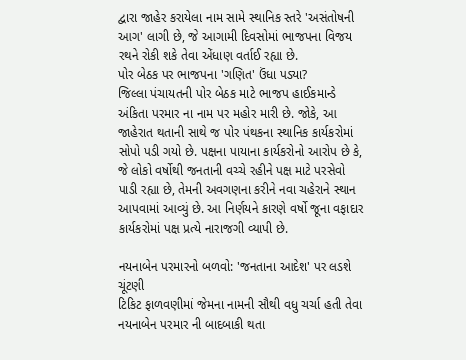દ્વારા જાહેર કરાયેલા નામ સામે સ્થાનિક સ્તરે 'અસંતોષની આગ' લાગી છે, જે આગામી દિવસોમાં ભાજપના વિજય રથને રોકી શકે તેવા એંધાણ વર્તાઈ રહ્યા છે.
પોર બેઠક પર ભાજપના 'ગણિત' ઉંધા પડ્યા?
જિલ્લા પંચાયતની પોર બેઠક માટે ભાજપ હાઈકમાન્ડે અંકિતા પરમાર ના નામ પર મહોર મારી છે. જોકે, આ જાહેરાત થતાની સાથે જ પોર પંથકના સ્થાનિક કાર્યકરોમાં સોપો પડી ગયો છે. પક્ષના પાયાના કાર્યકરોનો આરોપ છે કે, જે લોકો વર્ષોથી જનતાની વચ્ચે રહીને પક્ષ માટે પરસેવો પાડી રહ્યા છે, તેમની અવગણના કરીને નવા ચહેરાને સ્થાન આપવામાં આવ્યું છે. આ નિર્ણયને કારણે વર્ષો જૂના વફાદાર કાર્યકરોમાં પક્ષ પ્રત્યે નારાજગી વ્યાપી છે.

નયનાબેન પરમારનો બળવો: 'જનતાના આદેશ' પર લડશે ચૂંટણી
ટિકિટ ફાળવણીમાં જેમના નામની સૌથી વધુ ચર્ચા હતી તેવા નયનાબેન પરમાર ની બાદબાકી થતા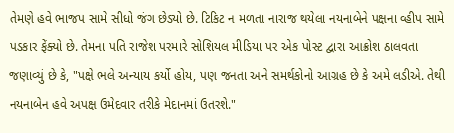તેમણે હવે ભાજપ સામે સીધો જંગ છેડ્યો છે. ટિકિટ ન મળતા નારાજ થયેલા નયનાબેને પક્ષના વ્હીપ સામે પડકાર ફેંક્યો છે. તેમના પતિ રાજેશ પરમારે સોશિયલ મીડિયા પર એક પોસ્ટ દ્વારા આક્રોશ ઠાલવતા જણાવ્યું છે કે, "પક્ષે ભલે અન્યાય કર્યો હોય, પણ જનતા અને સમર્થકોનો આગ્રહ છે કે અમે લડીએ. તેથી નયનાબેન હવે અપક્ષ ઉમેદવાર તરીકે મેદાનમાં ઉતરશે."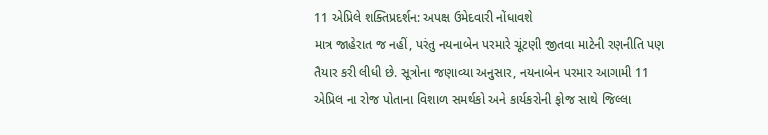11 એપ્રિલે શક્તિપ્રદર્શન: અપક્ષ ઉમેદવારી નોંધાવશે
માત્ર જાહેરાત જ નહીં, પરંતુ નયનાબેન પરમારે ચૂંટણી જીતવા માટેની રણનીતિ પણ તૈયાર કરી લીધી છે. સૂત્રોના જણાવ્યા અનુસાર, નયનાબેન પરમાર આગામી 11 એપ્રિલ ના રોજ પોતાના વિશાળ સમર્થકો અને કાર્યકરોની ફોજ સાથે જિલ્લા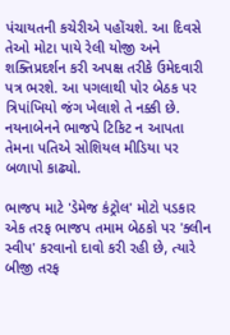પંચાયતની કચેરીએ પહોંચશે. આ દિવસે તેઓ મોટા પાયે રેલી યોજી અને શક્તિપ્રદર્શન કરી અપક્ષ તરીકે ઉમેદવારી પત્ર ભરશે. આ પગલાથી પોર બેઠક પર ત્રિપાંખિયો જંગ ખેલાશે તે નક્કી છે. નયનાબેનને ભાજપે ટિકિટ ન આપતા તેમના પતિએ સોશિયલ મીડિયા પર બળાપો કાઢ્યો.

ભાજપ માટે 'ડેમેજ કંટ્રોલ' મોટો પડકાર
એક તરફ ભાજપ તમામ બેઠકો પર 'ક્લીન સ્વીપ' કરવાનો દાવો કરી રહી છે, ત્યારે બીજી તરફ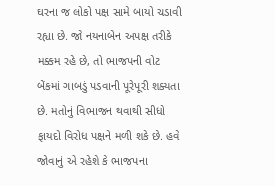ઘરના જ લોકો પક્ષ સામે બાયો ચડાવી રહ્યા છે. જો નયનાબેન અપક્ષ તરીકે મક્કમ રહે છે, તો ભાજપની વોટ બેંકમાં ગાબડું પડવાની પૂરેપૂરી શક્યતા છે. મતોનું વિભાજન થવાથી સીધો ફાયદો વિરોધ પક્ષને મળી શકે છે. હવે જોવાનું એ રહેશે કે ભાજપના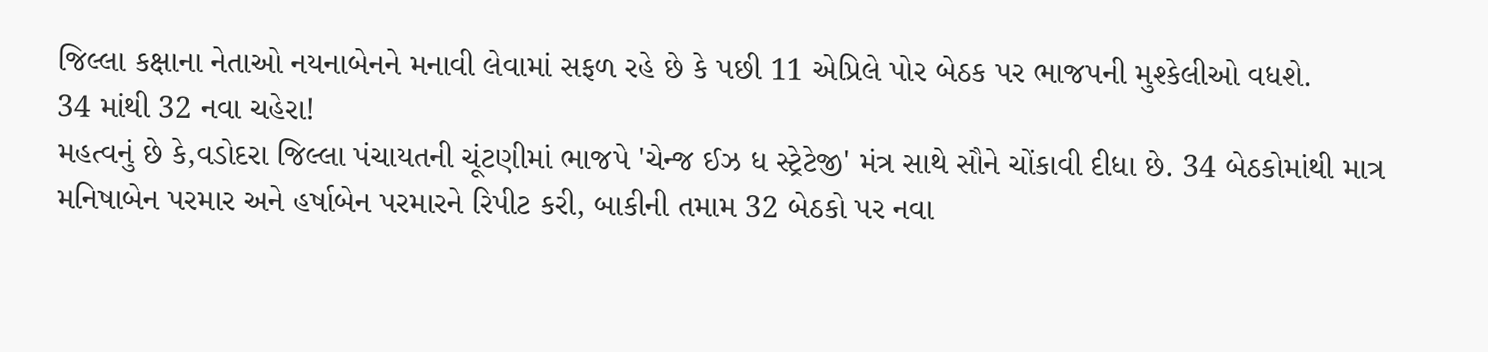જિલ્લા કક્ષાના નેતાઓ નયનાબેનને મનાવી લેવામાં સફળ રહે છે કે પછી 11 એપ્રિલે પોર બેઠક પર ભાજપની મુશ્કેલીઓ વધશે.
34 માંથી 32 નવા ચહેરા!
મહત્વનું છે કે,વડોદરા જિલ્લા પંચાયતની ચૂંટણીમાં ભાજપે 'ચેન્જ ઈઝ ધ સ્ટ્રેટેજી' મંત્ર સાથે સૌને ચોંકાવી દીધા છે. 34 બેઠકોમાંથી માત્ર મનિષાબેન પરમાર અને હર્ષાબેન પરમારને રિપીટ કરી, બાકીની તમામ 32 બેઠકો પર નવા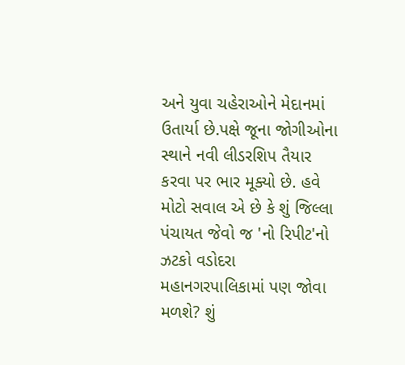અને યુવા ચહેરાઓને મેદાનમાં ઉતાર્યા છે.પક્ષે જૂના જોગીઓના સ્થાને નવી લીડરશિપ તૈયાર કરવા પર ભાર મૂક્યો છે. હવે મોટો સવાલ એ છે કે શું જિલ્લા પંચાયત જેવો જ 'નો રિપીટ'નો ઝટકો વડોદરા મહાનગરપાલિકામાં પણ જોવા મળશે? શું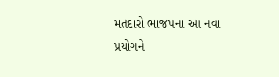મતદારો ભાજપના આ નવા પ્રયોગને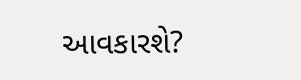આવકારશે?